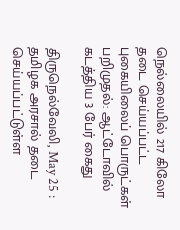நெல்லையில் 217 கிலோ தடை செய்யப்பட்ட புகையிலைப் பொருட்கள் பறிமுதல்: ஆட்டோவில் கடத்திய 3 பேர் கைது

திருநெல்வேலி, May 25 : தமிழக அரசால் தடை செய்யப்பட்டுள்ள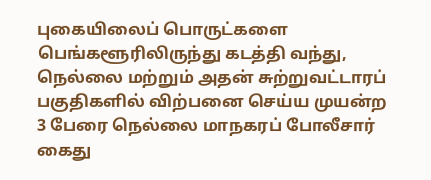புகையிலைப் பொருட்களை பெங்களூரிலிருந்து கடத்தி வந்து, நெல்லை மற்றும் அதன் சுற்றுவட்டாரப் பகுதிகளில் விற்பனை செய்ய முயன்ற 3 பேரை நெல்லை மாநகரப் போலீசார் கைது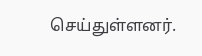செய்துள்ளனர்.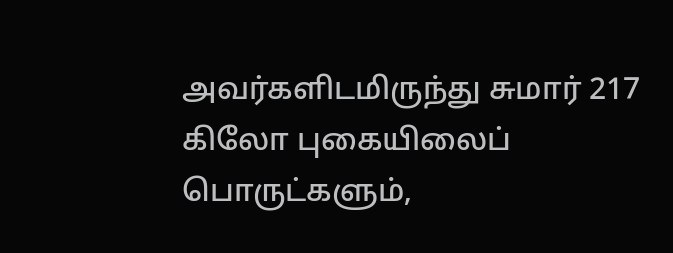அவர்களிடமிருந்து சுமார் 217 கிலோ புகையிலைப் பொருட்களும்,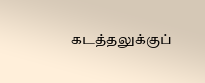கடத்தலுக்குப்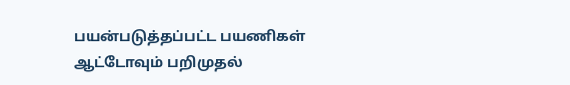பயன்படுத்தப்பட்ட பயணிகள் ஆட்டோவும் பறிமுதல்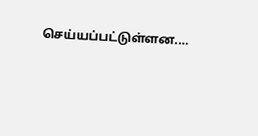செய்யப்பட்டுள்ளன.…